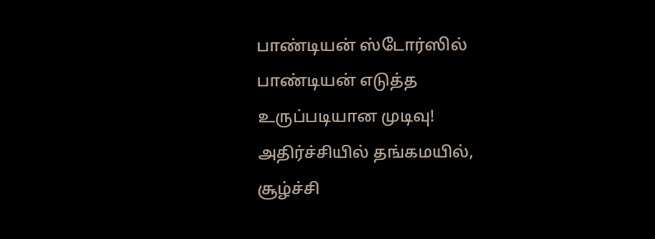பாண்டியன் ஸ்டோர்ஸில் பாண்டியன் எடுத்த உருப்படியான முடிவு! அதிர்ச்சியில் தங்கமயில், சூழ்ச்சி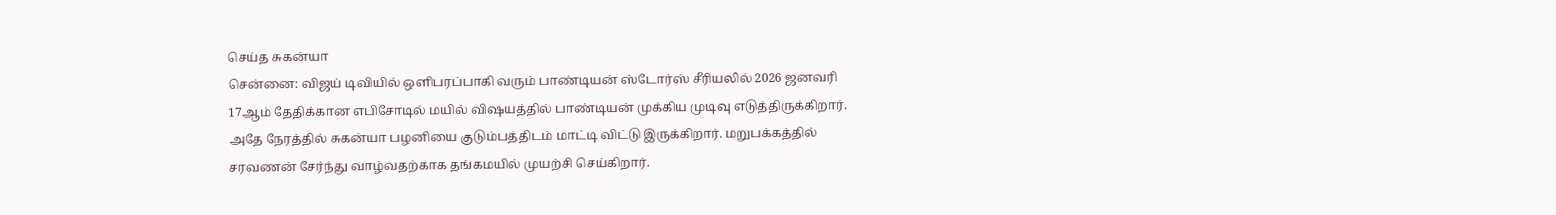செய்த சுகன்யா
சென்னை: விஜய் டிவியில் ஒளிபரப்பாகி வரும் பாண்டியன் ஸ்டோர்ஸ் சீரியலில் 2026 ஜனவரி 17ஆம் தேதிக்கான எபிசோடில் மயில் விஷயத்தில் பாண்டியன் முக்கிய முடிவு எடுத்திருக்கிறார். அதே நேரத்தில் சுகன்யா பழனியை குடும்பத்திடம் மாட்டி விட்டு இருக்கிறார். மறுபக்கத்தில் சரவணன் சேர்ந்து வாழ்வதற்காக தங்கமயில் முயற்சி செய்கிறார்.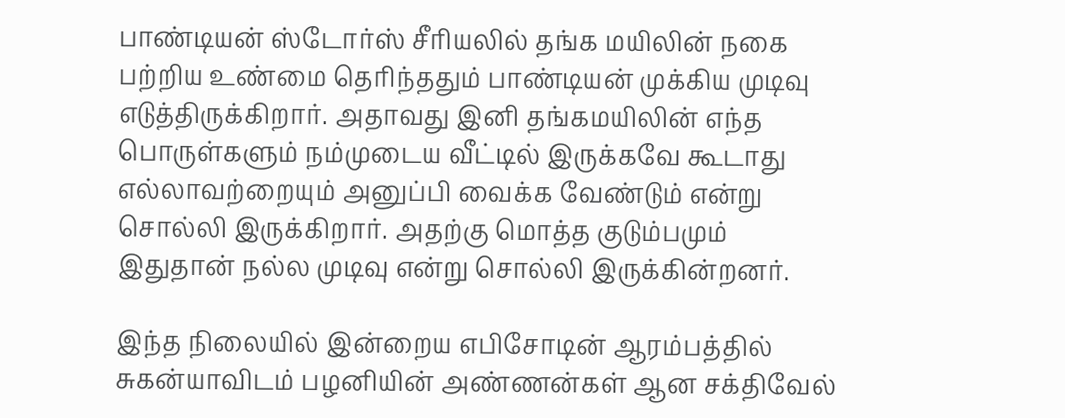பாண்டியன் ஸ்டோர்ஸ் சீரியலில் தங்க மயிலின் நகை பற்றிய உண்மை தெரிந்ததும் பாண்டியன் முக்கிய முடிவு எடுத்திருக்கிறார். அதாவது இனி தங்கமயிலின் எந்த பொருள்களும் நம்முடைய வீட்டில் இருக்கவே கூடாது எல்லாவற்றையும் அனுப்பி வைக்க வேண்டும் என்று சொல்லி இருக்கிறார். அதற்கு மொத்த குடும்பமும் இதுதான் நல்ல முடிவு என்று சொல்லி இருக்கின்றனர்.

இந்த நிலையில் இன்றைய எபிசோடின் ஆரம்பத்தில் சுகன்யாவிடம் பழனியின் அண்ணன்கள் ஆன சக்திவேல்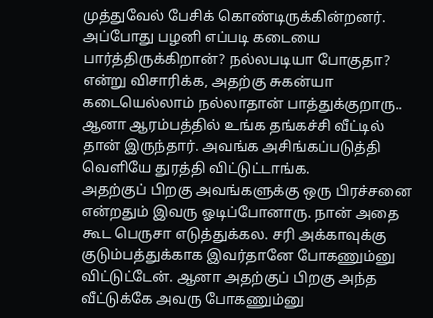முத்துவேல் பேசிக் கொண்டிருக்கின்றனர். அப்போது பழனி எப்படி கடையை பார்த்திருக்கிறான்? நல்லபடியா போகுதா? என்று விசாரிக்க, அதற்கு சுகன்யா கடையெல்லாம் நல்லாதான் பாத்துக்குறாரு.. ஆனா ஆரம்பத்தில் உங்க தங்கச்சி வீட்டில் தான் இருந்தார். அவங்க அசிங்கப்படுத்தி வெளியே துரத்தி விட்டுட்டாங்க.
அதற்குப் பிறகு அவங்களுக்கு ஒரு பிரச்சனை என்றதும் இவரு ஓடிப்போனாரு. நான் அதை கூட பெருசா எடுத்துக்கல. சரி அக்காவுக்கு குடும்பத்துக்காக இவர்தானே போகணும்னு விட்டுட்டேன். ஆனா அதற்குப் பிறகு அந்த வீட்டுக்கே அவரு போகணும்னு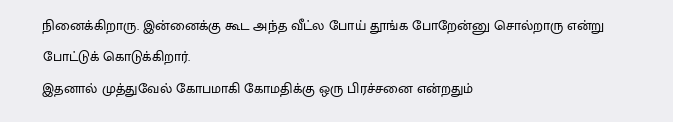நினைக்கிறாரு. இன்னைக்கு கூட அந்த வீட்ல போய் தூங்க போறேன்னு சொல்றாரு என்று போட்டுக் கொடுக்கிறார்.
இதனால் முத்துவேல் கோபமாகி கோமதிக்கு ஒரு பிரச்சனை என்றதும்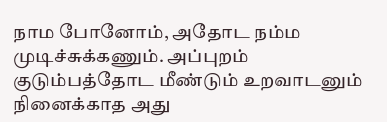நாம போனோம், அதோட நம்ம முடிச்சுக்கணும். அப்புறம் குடும்பத்தோட மீண்டும் உறவாடனும் நினைக்காத அது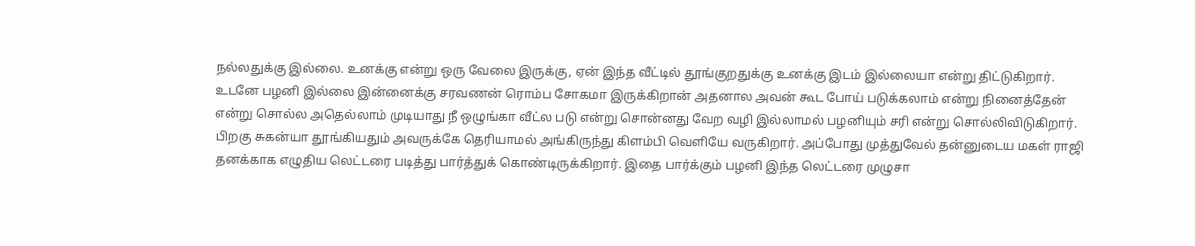நல்லதுக்கு இல்லை. உனக்கு என்று ஒரு வேலை இருக்கு, ஏன் இந்த வீட்டில் தூங்குறதுக்கு உனக்கு இடம் இல்லையா என்று திட்டுகிறார்.
உடனே பழனி இல்லை இன்னைக்கு சரவணன் ரொம்ப சோகமா இருக்கிறான் அதனால அவன் கூட போய் படுக்கலாம் என்று நினைத்தேன் என்று சொல்ல அதெல்லாம் முடியாது நீ ஒழுங்கா வீட்ல படு என்று சொன்னது வேற வழி இல்லாமல் பழனியும் சரி என்று சொல்லிவிடுகிறார்.
பிறகு சுகன்யா தூங்கியதும் அவருக்கே தெரியாமல் அங்கிருந்து கிளம்பி வெளியே வருகிறார். அப்போது முத்துவேல் தன்னுடைய மகள் ராஜி தனக்காக எழுதிய லெட்டரை படித்து பார்த்துக் கொண்டிருக்கிறார். இதை பார்க்கும் பழனி இந்த லெட்டரை முழுசா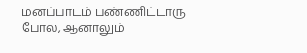மனப்பாடம் பண்ணிட்டாரு போல, ஆனாலும்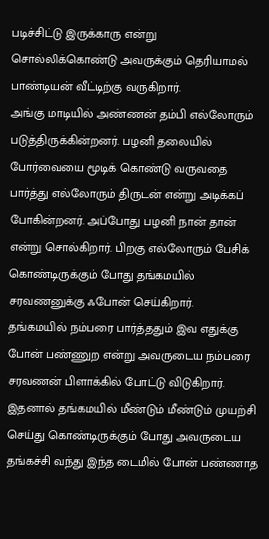படிச்சிட்டு இருக்காரு என்று சொல்லிக்கொண்டு அவருக்கும் தெரியாமல் பாண்டியன் வீட்டிற்கு வருகிறார்.
அங்கு மாடியில் அண்ணன் தம்பி எல்லோரும் படுத்திருக்கின்றனர். பழனி தலையில் போர்வையை மூடிக் கொண்டு வருவதை பார்த்து எல்லோரும் திருடன் என்று அடிக்கப் போகின்றனர். அப்போது பழனி நான் தான் என்று சொல்கிறார். பிறகு எல்லோரும் பேசிக் கொண்டிருக்கும் போது தங்கமயில் சரவணனுக்கு ஃபோன் செய்கிறார்.
தங்கமயில் நம்பரை பார்த்ததும் இவ எதுக்கு போன் பண்ணுற என்று அவருடைய நம்பரை சரவணன் பிளாக்கில் போட்டு விடுகிறார். இதனால் தங்கமயில் மீண்டும் மீண்டும் முயற்சி செய்து கொண்டிருக்கும் போது அவருடைய தங்கச்சி வந்து இந்த டைமில் போன் பண்ணாத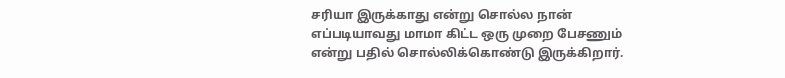சரியா இருக்காது என்று சொல்ல நான் எப்படியாவது மாமா கிட்ட ஒரு முறை பேசணும் என்று பதில் சொல்லிக்கொண்டு இருக்கிறார்.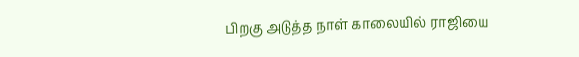பிறகு அடுத்த நாள் காலையில் ராஜியை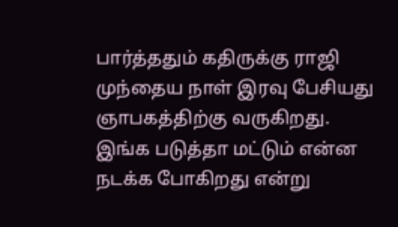பார்த்ததும் கதிருக்கு ராஜி முந்தைய நாள் இரவு பேசியது ஞாபகத்திற்கு வருகிறது. இங்க படுத்தா மட்டும் என்ன நடக்க போகிறது என்று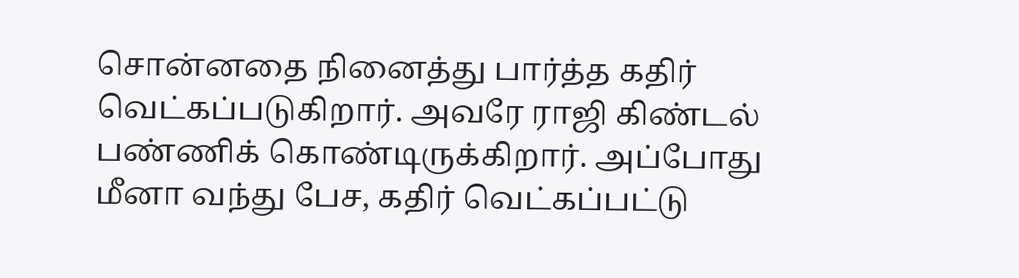சொன்னதை நினைத்து பார்த்த கதிர் வெட்கப்படுகிறார். அவரே ராஜி கிண்டல் பண்ணிக் கொண்டிருக்கிறார். அப்போது மீனா வந்து பேச, கதிர் வெட்கப்பட்டு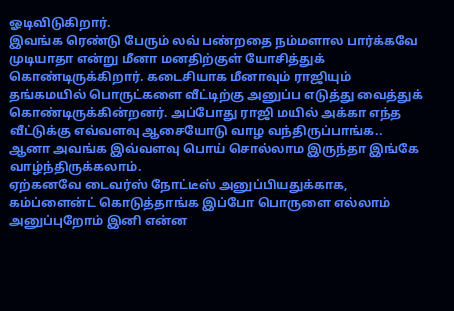ஓடிவிடுகிறார்.
இவங்க ரெண்டு பேரும் லவ் பண்றதை நம்மளால பார்க்கவே முடியாதா என்று மீனா மனதிற்குள் யோசித்துக் கொண்டிருக்கிறார். கடைசியாக மீனாவும் ராஜியும் தங்கமயில் பொருட்களை வீட்டிற்கு அனுப்ப எடுத்து வைத்துக் கொண்டிருக்கின்றனர். அப்போது ராஜி மயில் அக்கா எந்த வீட்டுக்கு எவ்வளவு ஆசையோடு வாழ வந்திருப்பாங்க.. ஆனா அவங்க இவ்வளவு பொய் சொல்லாம இருந்தா இங்கே வாழ்ந்திருக்கலாம்.
ஏற்கனவே டைவர்ஸ் நோட்டீஸ் அனுப்பியதுக்காக, கம்ப்ளைன்ட் கொடுத்தாங்க இப்போ பொருளை எல்லாம் அனுப்புறோம் இனி என்ன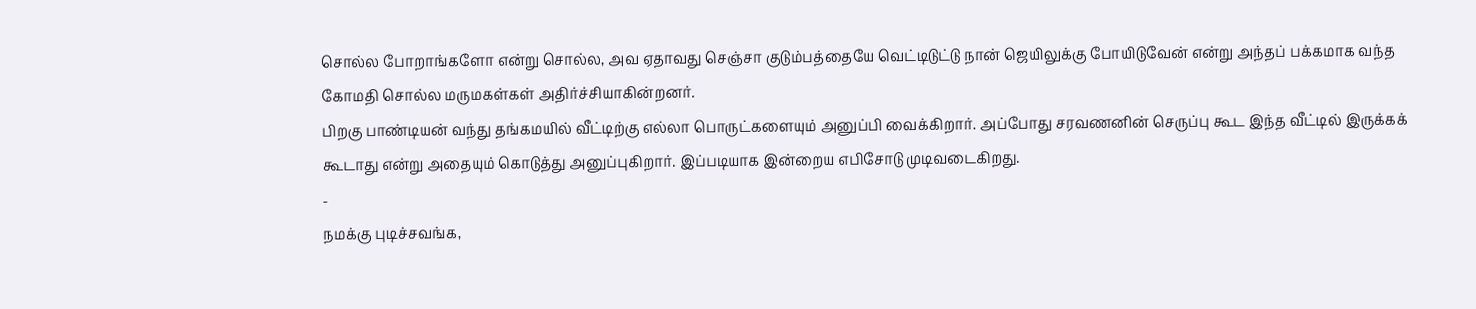சொல்ல போறாங்களோ என்று சொல்ல, அவ ஏதாவது செஞ்சா குடும்பத்தையே வெட்டிடுட்டு நான் ஜெயிலுக்கு போயிடுவேன் என்று அந்தப் பக்கமாக வந்த கோமதி சொல்ல மருமகள்கள் அதிர்ச்சியாகின்றனர்.
பிறகு பாண்டியன் வந்து தங்கமயில் வீட்டிற்கு எல்லா பொருட்களையும் அனுப்பி வைக்கிறார். அப்போது சரவணனின் செருப்பு கூட இந்த வீட்டில் இருக்கக் கூடாது என்று அதையும் கொடுத்து அனுப்புகிறார். இப்படியாக இன்றைய எபிசோடு முடிவடைகிறது.
-
நமக்கு புடிச்சவங்க,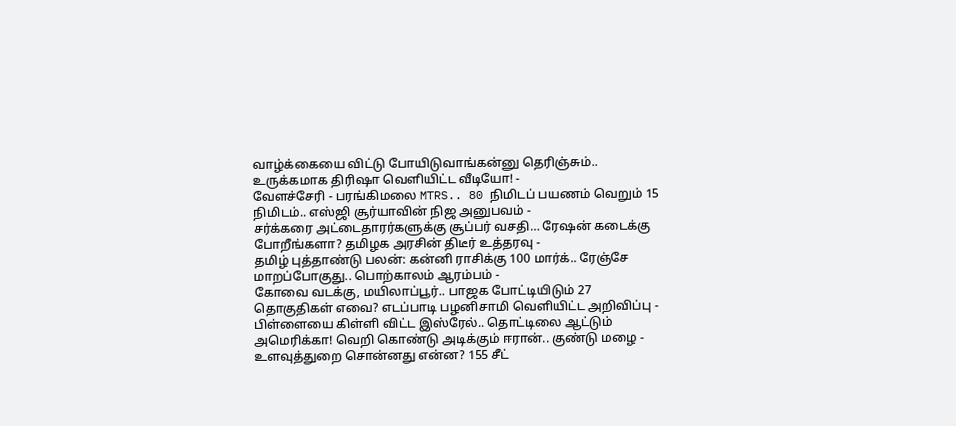வாழ்க்கையை விட்டு போயிடுவாங்கன்னு தெரிஞ்சும்.. உருக்கமாக திரிஷா வெளியிட்ட வீடியோ! -
வேளச்சேரி - பரங்கிமலை MTRS.. 80 நிமிடப் பயணம் வெறும் 15 நிமிடம்.. எஸ்ஜி சூர்யாவின் நிஜ அனுபவம் -
சர்க்கரை அட்டைதாரர்களுக்கு சூப்பர் வசதி… ரேஷன் கடைக்கு போறீங்களா? தமிழக அரசின் திடீர் உத்தரவு -
தமிழ் புத்தாண்டு பலன்: கன்னி ராசிக்கு 100 மார்க்.. ரேஞ்சே மாறப்போகுது.. பொற்காலம் ஆரம்பம் -
கோவை வடக்கு, மயிலாப்பூர்.. பாஜக போட்டியிடும் 27 தொகுதிகள் எவை? எடப்பாடி பழனிசாமி வெளியிட்ட அறிவிப்பு -
பிள்ளையை கிள்ளி விட்ட இஸ்ரேல்.. தொட்டிலை ஆட்டும் அமெரிக்கா! வெறி கொண்டு அடிக்கும் ஈரான்.. குண்டு மழை -
உளவுத்துறை சொன்னது என்ன? 155 சீட்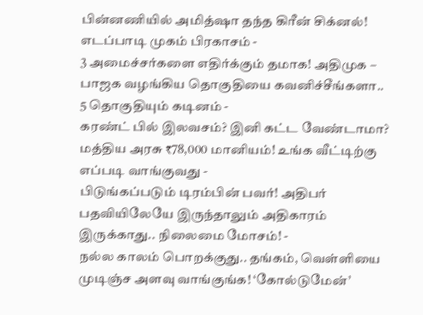பின்னணியில் அமித்ஷா தந்த கிரீன் சிக்னல்! எடப்பாடி முகம் பிரகாசம் -
3 அமைச்சர்களை எதிர்க்கும் தமாக! அதிமுக – பாஜக வழங்கிய தொகுதியை கவனிச்சீங்களா.. 5 தொகுதியும் கடினம் -
கரண்ட் பில் இலவசம்? இனி கட்ட வேண்டாமா? மத்திய அரசு ₹78,000 மானியம்! உங்க வீட்டிற்கு எப்படி வாங்குவது -
பிடுங்கப்படும் டிரம்பின் பவர்! அதிபர் பதவியிலேயே இருந்தாலும் அதிகாரம் இருக்காது.. நிலைமை மோசம்! -
நல்ல காலம் பொறக்குது.. தங்கம், வெள்ளியை முடிஞ்ச அளவு வாங்குங்க! ‘கோல்டுமேன்’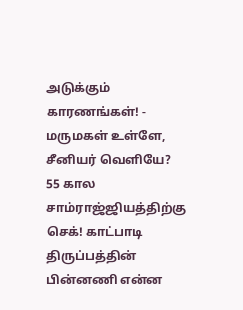அடுக்கும் காரணங்கள்! -
மருமகள் உள்ளே, சீனியர் வெளியே? 55 கால சாம்ராஜ்ஜியத்திற்கு செக்! காட்பாடி திருப்பத்தின் பின்னணி என்ன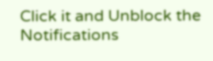Click it and Unblock the Notifications